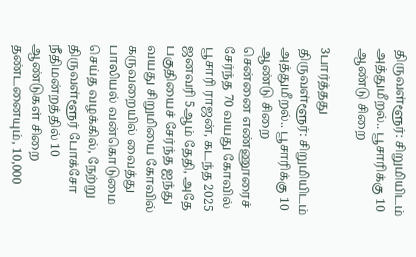திருவள்ளூர்: சிறுமியிடம் அத்துமீறல்.. பூசாரிக்கு 10 ஆண்டு சிறை

3பார்த்தது
திருவள்ளூர்: சிறுமியிடம் அத்துமீறல்.. பூசாரிக்கு 10 ஆண்டு சிறை
சென்னை எண்ணூரைச் சேர்ந்த 70 வயது கோவில் பூசாரி ராஜன், கடந்த 2025 ஜனவரி 5ஆம் தேதி, அதே பகுதியைச் சேர்ந்த ஐந்து வயது சிறுமியை கோவில் கருவறையில் வைத்து பாலியல் வன்கொடுமை செய்த வழக்கில், நேற்று திருவள்ளூர் போக்சோ நீதிமன்றத்தில் 10 ஆண்டுகள் சிறை தண்டனையும், 10,000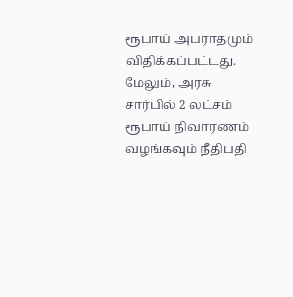ரூபாய் அபராதமும் விதிக்கப்பட்டது. மேலும், அரசு சார்பில் 2 லட்சம் ரூபாய் நிவாரணம் வழங்கவும் நீதிபதி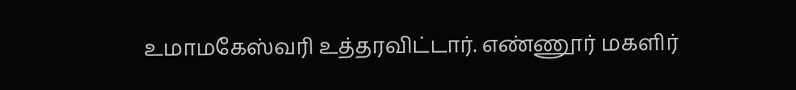உமாமகேஸ்வரி உத்தரவிட்டார். எண்ணூர் மகளிர்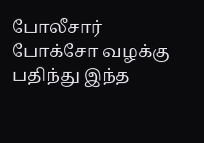போலீசார் போக்சோ வழக்கு பதிந்து இந்த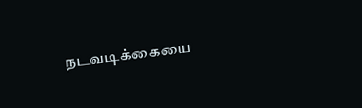நடவடிக்கையை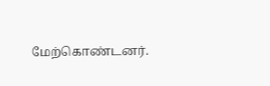மேற்கொண்டனர்.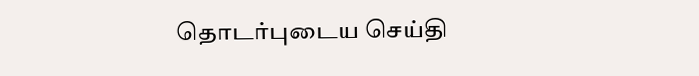தொடர்புடைய செய்தி